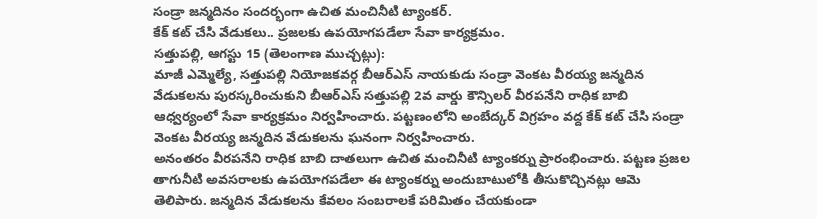సండ్రా జన్మదినం సందర్భంగా ఉచిత మంచినీటి ట్యాంకర్.
కేక్ కట్ చేసి వేడుకలు.. ప్రజలకు ఉపయోగపడేలా సేవా కార్యక్రమం.
సత్తుపల్లి, ఆగస్టు 15 (తెలంగాణ ముచ్చట్లు):
మాజీ ఎమ్మెల్యే, సత్తుపల్లి నియోజకవర్గ బీఆర్ఎస్ నాయకుడు సండ్రా వెంకట వీరయ్య జన్మదిన వేడుకలను పురస్కరించుకుని బీఆర్ఎస్ సత్తుపల్లి 2వ వార్డు కౌన్సిలర్ వీరపనేని రాధిక బాబి ఆధ్వర్యంలో సేవా కార్యక్రమం నిర్వహించారు. పట్టణంలోని అంబేద్కర్ విగ్రహం వద్ద కేక్ కట్ చేసి సండ్రా వెంకట వీరయ్య జన్మదిన వేడుకలను ఘనంగా నిర్వహించారు.
అనంతరం వీరపనేని రాధిక బాబి దాతలుగా ఉచిత మంచినీటి ట్యాంకర్ను ప్రారంభించారు. పట్టణ ప్రజల తాగునీటి అవసరాలకు ఉపయోగపడేలా ఈ ట్యాంకర్ను అందుబాటులోకి తీసుకొచ్చినట్లు ఆమె తెలిపారు. జన్మదిన వేడుకలను కేవలం సంబరాలకే పరిమితం చేయకుండా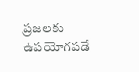ప్రజలకు ఉపయోగపడే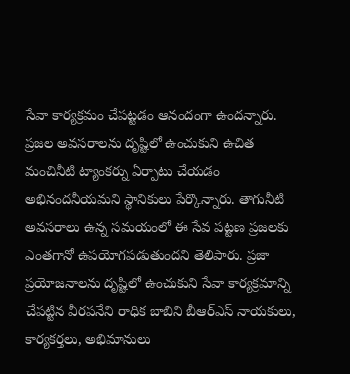సేవా కార్యక్రమం చేపట్టడం ఆనందంగా ఉందన్నారు. ప్రజల అవసరాలను దృష్టిలో ఉంచుకుని ఉచిత మంచినీటి ట్యాంకర్ను ఏర్పాటు చేయడం అభినందనీయమని స్థానికులు పేర్కొన్నారు. తాగునీటి అవసరాలు ఉన్న సమయంలో ఈ సేవ పట్టణ ప్రజలకు ఎంతగానో ఉపయోగపడుతుందని తెలిపారు. ప్రజా ప్రయోజనాలను దృష్టిలో ఉంచుకుని సేవా కార్యక్రమాన్ని చేపట్టిన వీరపనేని రాధిక బాబిని బీఆర్ఎస్ నాయకులు, కార్యకర్తలు, అభిమానులు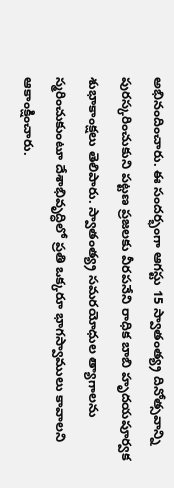అభినందించారు. ఈ సందర్భంగా ఆగస్టు 15 స్వాతంత్య్ర దినోత్సవాన్ని పురస్కరించుకుని పట్టణ ప్రజలకు వీరపనేని రాధిక బాబి హృదయపూర్వక శుభాకాంక్షలు తెలిపారు. స్వాతంత్య్ర సమరయోధుల త్యాగాలను స్మరించుకుంటూ దేశాభివృద్ధిలో ప్రతి ఒక్కరూ భాగస్వాములు కావాలని ఆకాంక్షించారు.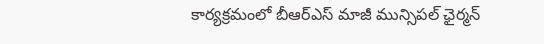కార్యక్రమంలో బీఆర్ఎస్ మాజీ మున్సిపల్ ఛైర్మన్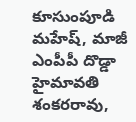కూసుంపూడి మహేష్, మాజీ ఎంపీపీ దొడ్డా హైమావతి శంకరరావు,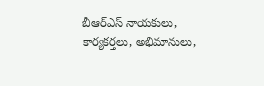బీఆర్ఎస్ నాయకులు, కార్యకర్తలు, అభిమానులు,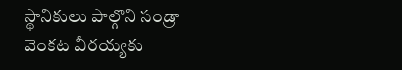స్థానికులు పాల్గొని సండ్రా వెంకట వీరయ్యకు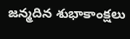జన్మదిన శుభాకాంక్షలు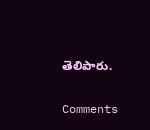తెలిపారు.


Comments